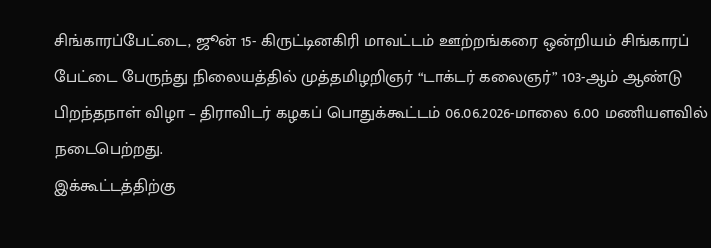சிங்காரப்பேட்டை, ஜூன் 15- கிருட்டினகிரி மாவட்டம் ஊற்றங்கரை ஒன்றியம் சிங்காரப் பேட்டை பேருந்து நிலையத்தில் முத்தமிழறிஞர் “டாக்டர் கலைஞர்” 103-ஆம் ஆண்டு பிறந்தநாள் விழா – திராவிடர் கழகப் பொதுக்கூட்டம் 06.06.2026-மாலை 6.00 மணியளவில் நடைபெற்றது.
இக்கூட்டத்திற்கு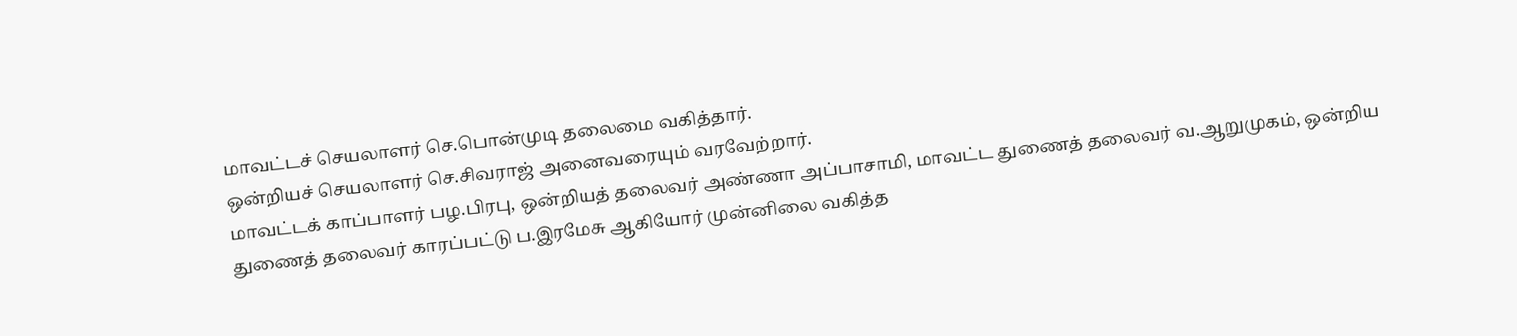மாவட்டச் செயலாளர் செ.பொன்முடி தலைமை வகித்தார்.
ஒன்றியச் செயலாளர் செ.சிவராஜ் அனைவரையும் வரவேற்றார்.
மாவட்டக் காப்பாளர் பழ.பிரபு, ஒன்றியத் தலைவர் அண்ணா அப்பாசாமி, மாவட்ட துணைத் தலைவர் வ.ஆறுமுகம், ஒன்றிய துணைத் தலைவர் காரப்பட்டு ப.இரமேசு ஆகியோர் முன்னிலை வகித்த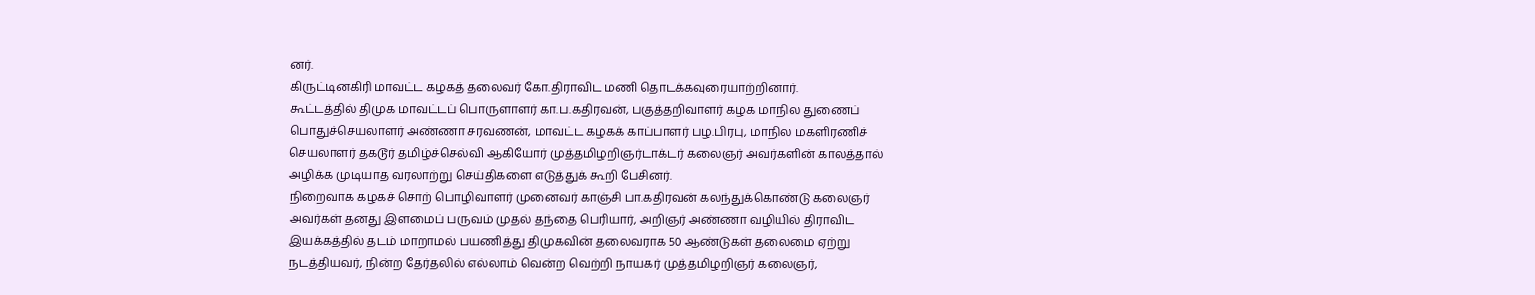னர்.
கிருட்டினகிரி மாவட்ட கழகத் தலைவர் கோ.திராவிட மணி தொடக்கவுரையாற்றினார்.
கூட்டத்தில் திமுக மாவட்டப் பொருளாளர் கா.ப.கதிரவன், பகுத்தறிவாளர் கழக மாநில துணைப் பொதுச்செயலாளர் அண்ணா சரவணன், மாவட்ட கழகக் காப்பாளர் பழ.பிரபு, மாநில மகளிரணிச் செயலாளர் தகடூர் தமிழ்ச்செல்வி ஆகியோர் முத்தமிழறிஞர்டாக்டர் கலைஞர் அவர்களின் காலத்தால் அழிக்க முடியாத வரலாற்று செய்திகளை எடுத்துக் கூறி பேசினர்.
நிறைவாக கழகச் சொற் பொழிவாளர் முனைவர் காஞ்சி பா.கதிரவன் கலந்துக்கொண்டு கலைஞர் அவர்கள் தனது இளமைப் பருவம் முதல் தந்தை பெரியார், அறிஞர் அண்ணா வழியில் திராவிட இயக்கத்தில் தடம் மாறாமல் பயணித்து திமுகவின் தலைவராக 50 ஆண்டுகள் தலைமை ஏற்று நடத்தியவர், நின்ற தேர்தலில் எல்லாம் வென்ற வெற்றி நாயகர் முத்தமிழறிஞர் கலைஞர்,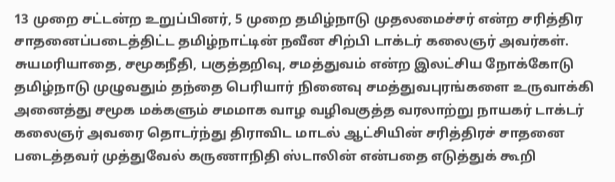13 முறை சட்டன்ற உறுப்பினர், 5 முறை தமிழ்நாடு முதலமைச்சர் என்ற சரித்திர சாதனைப்படைத்திட்ட தமிழ்நாட்டின் நவீன சிற்பி டாக்டர் கலைஞர் அவர்கள். சுயமரியாதை, சமூகநீதி, பகுத்தறிவு, சமத்துவம் என்ற இலட்சிய நோக்கோடு தமிழ்நாடு முழுவதும் தந்தை பெரியார் நினைவு சமத்துவபுரங்களை உருவாக்கி அனைத்து சமூக மக்களும் சமமாக வாழ வழிவகுத்த வரலாற்று நாயகர் டாக்டர் கலைஞர் அவரை தொடர்ந்து திராவிட மாடல் ஆட்சியின் சரித்திரச் சாதனை படைத்தவர் முத்துவேல் கருணாநிதி ஸ்டாலின் என்பதை எடுத்துக் கூறி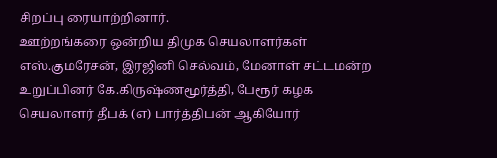சிறப்பு ரையாற்றினார்.
ஊற்றங்கரை ஒன்றிய திமுக செயலாளர்கள் எஸ்.குமரேசன், இரஜினி செல்வம், மேனாள் சட்டமன்ற உறுப்பினர் கே.கிருஷ்ணமூர்த்தி, பேரூர் கழக செயலாளர் தீபக் (எ) பார்த்திபன் ஆகியோர்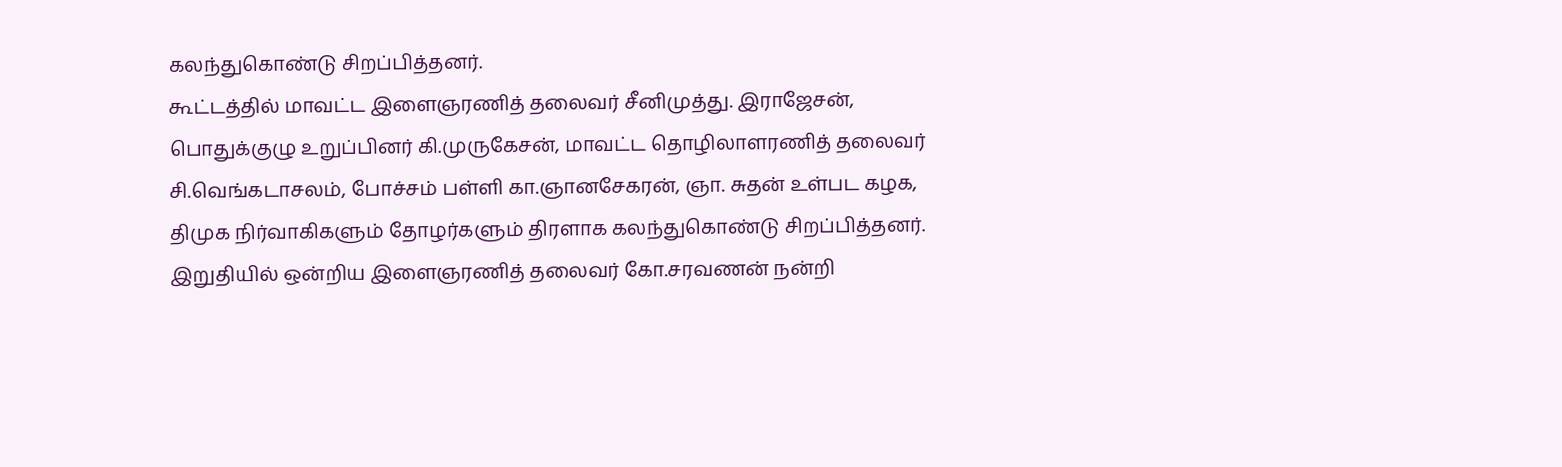கலந்துகொண்டு சிறப்பித்தனர்.
கூட்டத்தில் மாவட்ட இளைஞரணித் தலைவர் சீனிமுத்து. இராஜேசன், பொதுக்குழு உறுப்பினர் கி.முருகேசன், மாவட்ட தொழிலாளரணித் தலைவர் சி.வெங்கடாசலம், போச்சம் பள்ளி கா.ஞானசேகரன், ஞா. சுதன் உள்பட கழக, திமுக நிர்வாகிகளும் தோழர்களும் திரளாக கலந்துகொண்டு சிறப்பித்தனர். இறுதியில் ஒன்றிய இளைஞரணித் தலைவர் கோ.சரவணன் நன்றி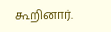கூறினார்.